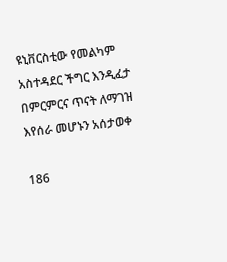ዩኒቨርስቲው የመልካም አስተዳደር ችግር እንዲፈታ በምርምርና ጥናት ለማገዝ እየሰራ መሆኑን አሰታወቀ

186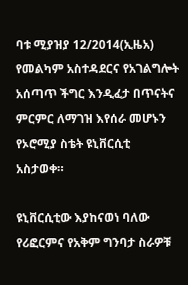ባቱ ሚያዝያ 12/2014(ኢዜአ) የመልካም አስተዳደርና የአገልግሎት አሰጣጥ ችግር እንዲፈታ በጥናትና ምርምር ለማገዝ እየሰራ መሆኑን የኦሮሚያ ስቴት ዩኒቨርሲቲ አስታወቀ።

ዩኒቨርሲቲው እያከናወነ ባለው የሪፎርምና የአቅም ግንባታ ስራዎቹ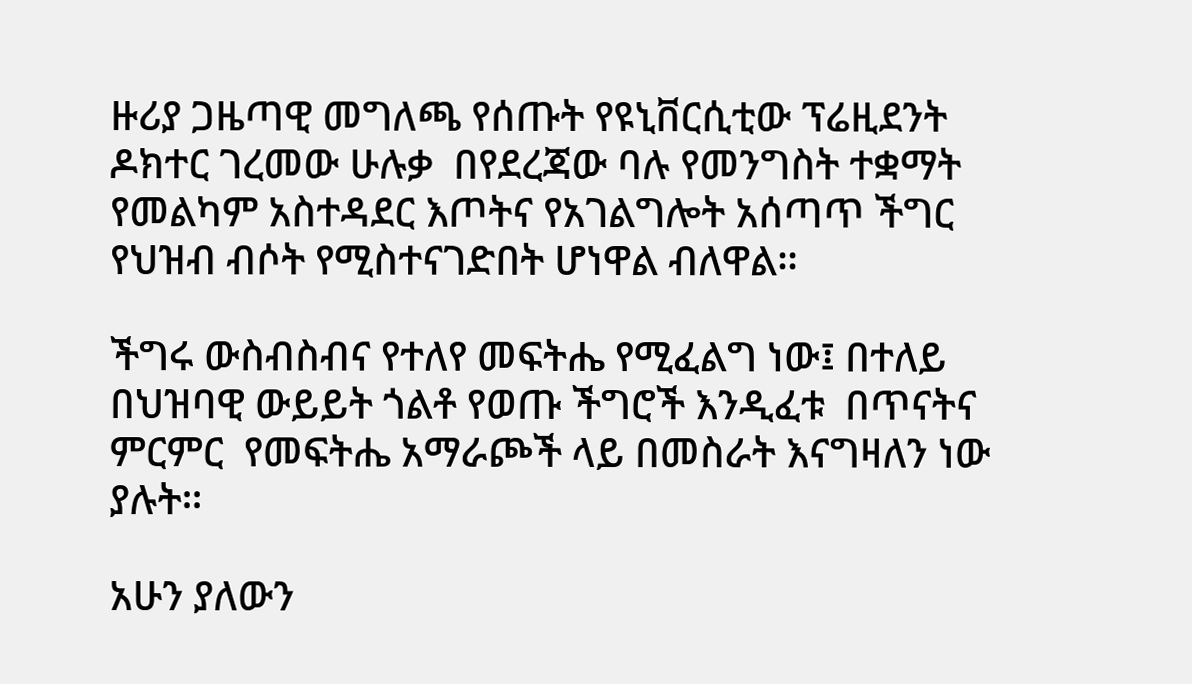ዙሪያ ጋዜጣዊ መግለጫ የሰጡት የዩኒቨርሲቲው ፕሬዚደንት ዶክተር ገረመው ሁሉቃ  በየደረጃው ባሉ የመንግስት ተቋማት የመልካም አስተዳደር እጦትና የአገልግሎት አሰጣጥ ችግር የህዝብ ብሶት የሚስተናገድበት ሆነዋል ብለዋል።

ችግሩ ውስብስብና የተለየ መፍትሔ የሚፈልግ ነው፤ በተለይ በህዝባዊ ውይይት ጎልቶ የወጡ ችግሮች እንዲፈቱ  በጥናትና ምርምር  የመፍትሔ አማራጮች ላይ በመስራት እናግዛለን ነው ያሉት።

አሁን ያለውን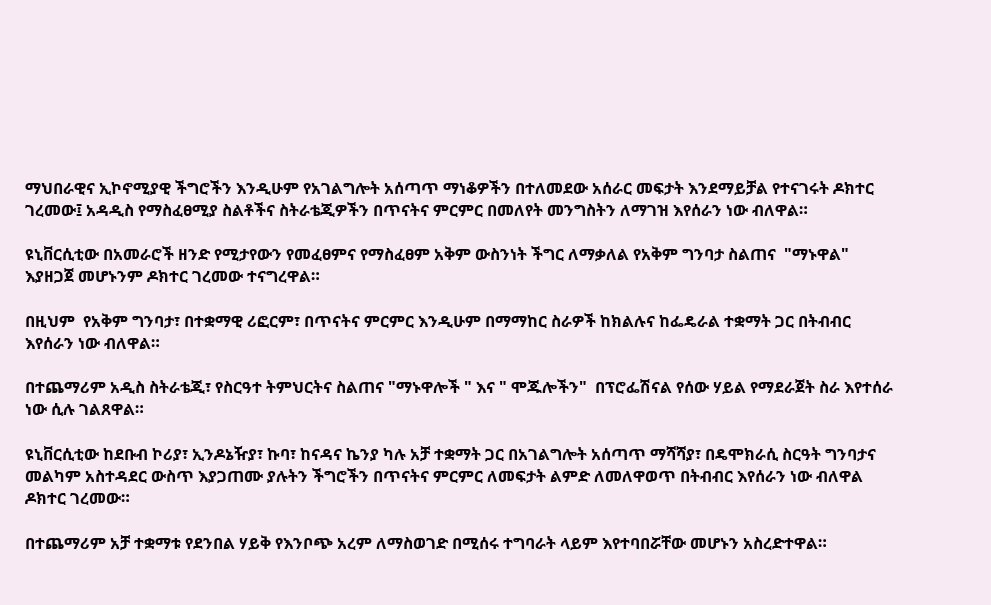ማህበራዊና ኢኮኖሚያዊ ችግሮችን እንዲሁም የአገልግሎት አሰጣጥ ማነቆዎችን በተለመደው አሰራር መፍታት እንደማይቻል የተናገሩት ዶክተር ገረመው፤ አዳዲስ የማስፈፀሚያ ስልቶችና ስትራቴጂዎችን በጥናትና ምርምር በመለየት መንግስትን ለማገዝ እየሰራን ነው ብለዋል።

ዩኒቨርሲቲው በአመራሮች ዘንድ የሚታየውን የመፈፀምና የማስፈፀም አቅም ውስንነት ችግር ለማቃለል የአቅም ግንባታ ስልጠና  "ማኑዋል"  እያዘጋጀ መሆኑንም ዶክተር ገረመው ተናግረዋል።

በዚህም  የአቅም ግንባታ፣ በተቋማዊ ሪፎርም፣ በጥናትና ምርምር እንዲሁም በማማከር ስራዎች ከክልሉና ከፌዴራል ተቋማት ጋር በትብብር እየሰራን ነው ብለዋል።

በተጨማሪም አዲስ ስትራቴጂ፣ የስርዓተ ትምህርትና ስልጠና "ማኑዋሎች " እና " ሞጁሎችን"  በፕሮፌሽናል የሰው ሃይል የማደራጀት ስራ እየተሰራ ነው ሲሉ ገልጸዋል።

ዩኒቨርሲቲው ከደቡብ ኮሪያ፣ ኢንዶኔዥያ፣ ኩባ፣ ከናዳና ኬንያ ካሉ አቻ ተቋማት ጋር በአገልግሎት አሰጣጥ ማሻሻያ፣ በዴሞክራሲ ስርዓት ግንባታና መልካም አስተዳደር ውስጥ እያጋጠሙ ያሉትን ችግሮችን በጥናትና ምርምር ለመፍታት ልምድ ለመለዋወጥ በትብብር እየሰራን ነው ብለዋል ዶክተር ገረመው።

በተጨማሪም አቻ ተቋማቱ የደንበል ሃይቅ የእንቦጭ አረም ለማስወገድ በሚሰሩ ተግባራት ላይም እየተባበሯቸው መሆኑን አስረድተዋል።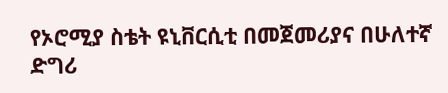የኦሮሚያ ስቴት ዩኒቨርሲቲ በመጀመሪያና በሁለተኛ ድግሪ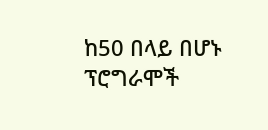ከ50 በላይ በሆኑ ፕሮግራሞች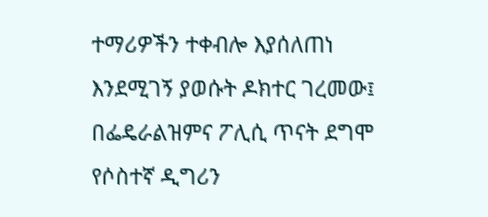ተማሪዎችን ተቀብሎ እያሰለጠነ እንደሚገኝ ያወሱት ዶክተር ገረመው፤ በፌዴራልዝምና ፖሊሲ ጥናት ደግሞ የሶስተኛ ዲግሪን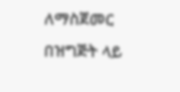ለማስጀመር በዝግጅት ላይ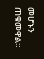መሆኑን ጠቁመዋል።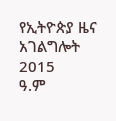የኢትዮጵያ ዜና አገልግሎት
2015
ዓ.ም